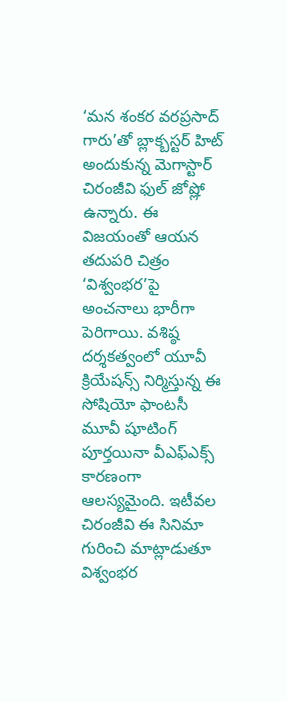‘మన శంకర వరప్రసాద్ గారు’తో బ్లాక్బస్టర్ హిట్ అందుకున్న మెగాస్టార్ చిరంజీవి ఫుల్ జోష్లో ఉన్నారు. ఈ విజయంతో ఆయన తదుపరి చిత్రం ‘విశ్వంభర’పై అంచనాలు భారీగా పెరిగాయి. వశిష్ఠ దర్శకత్వంలో యూవీ క్రియేషన్స్ నిర్మిస్తున్న ఈ సోషియో ఫాంటసీ మూవీ షూటింగ్ పూర్తయినా వీఎఫ్ఎక్స్ కారణంగా ఆలస్యమైంది. ఇటీవల చిరంజీవి ఈ సినిమా గురించి మాట్లాడుతూ విశ్వంభర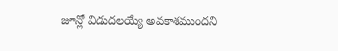జూన్లో విడుదలయ్యే అవకాశముందని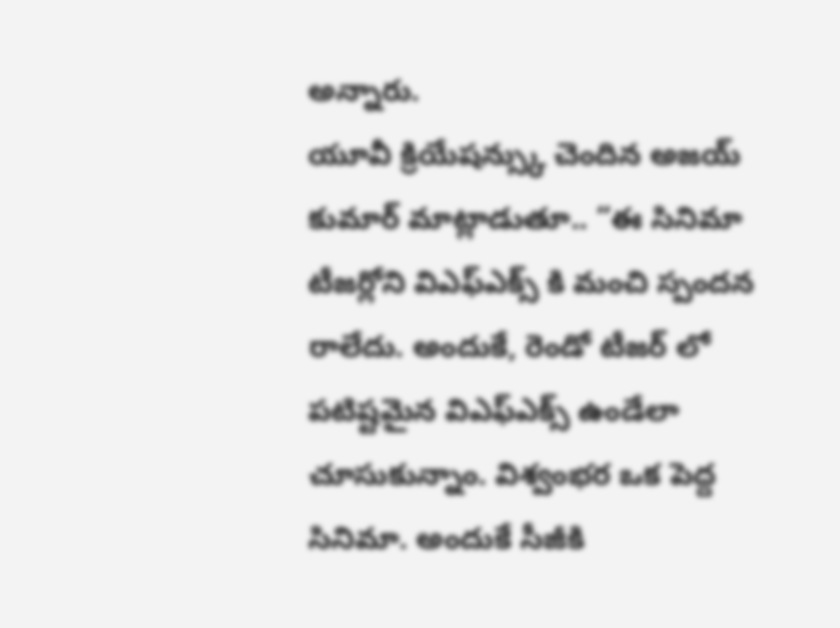అన్నారు.
యూవీ క్రియేషన్స్కు చెందిన అజయ్ కుమార్ మాట్లాడుతూ.. “ఈ సినిమా టీజర్లోని విఎఫ్ఎక్స్ కి మంచి స్పందన రాలేదు. అందుకే, రెండో టీజర్ లో పటిష్టమైన విఎఫ్ఎక్స్ ఉండేలా చూసుకున్నాం. విశ్వంభర ఒక పెద్ద సినిమా. అందుకే సీజీకి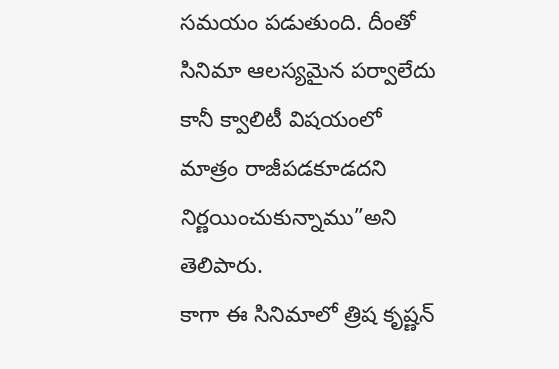సమయం పడుతుంది. దీంతో సినిమా ఆలస్యమైన పర్వాలేదు కానీ క్వాలిటీ విషయంలో మాత్రం రాజీపడకూడదని నిర్ణయించుకున్నాము”అని తెలిపారు.
కాగా ఈ సినిమాలో త్రిష కృష్ణన్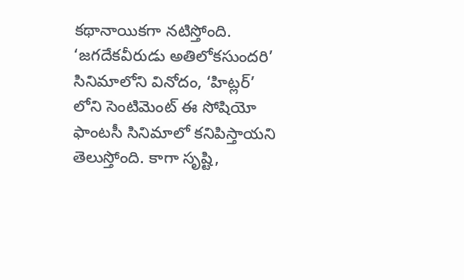కథానాయికగా నటిస్తోంది. ‘జగదేకవీరుడు అతిలోకసుందరి’ సినిమాలోని వినోదం, ‘హిట్లర్’ లోని సెంటిమెంట్ ఈ సోషియో ఫాంటసీ సినిమాలో కనిపిస్తాయని తెలుస్తోంది. కాగా సృష్టి,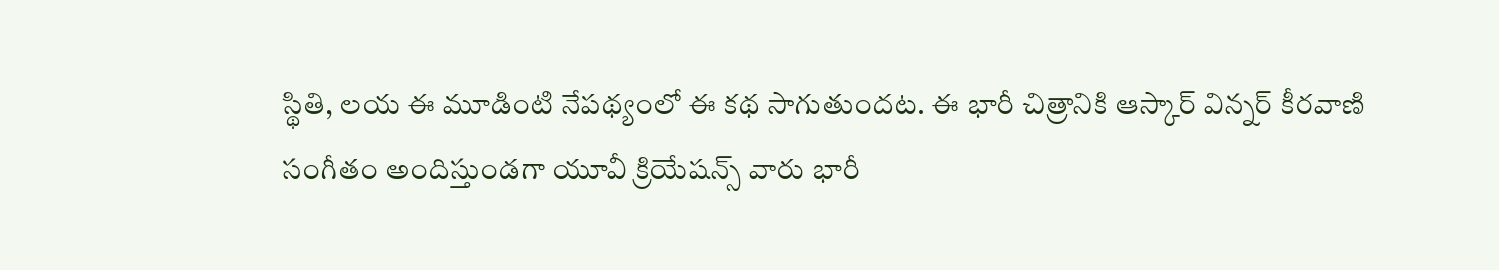స్థితి, లయ ఈ మూడింటి నేపథ్యంలో ఈ కథ సాగుతుందట. ఈ భారీ చిత్రానికి ఆస్కార్ విన్నర్ కీరవాణి సంగీతం అందిస్తుండగా యూవీ క్రియేషన్స్ వారు భారీ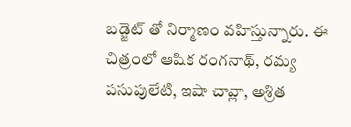బడ్జెట్ తో నిర్మాణం వహిస్తున్నారు. ఈ చిత్రంలో ఆషిక రంగనాథ్, రమ్య పసుపులేటి, ఇషా చావ్లా, అశ్రిత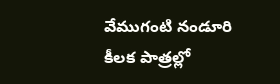వేముగంటి నండూరి కీలక పాత్రల్లో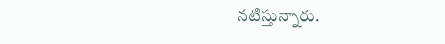నటిస్తున్నారు.